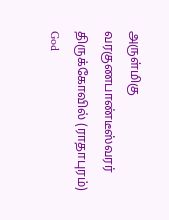அருள்மிகு வரகுணபாண்டீஸ்வரர் திருக்கோவில் (ராதாபுரம்)
God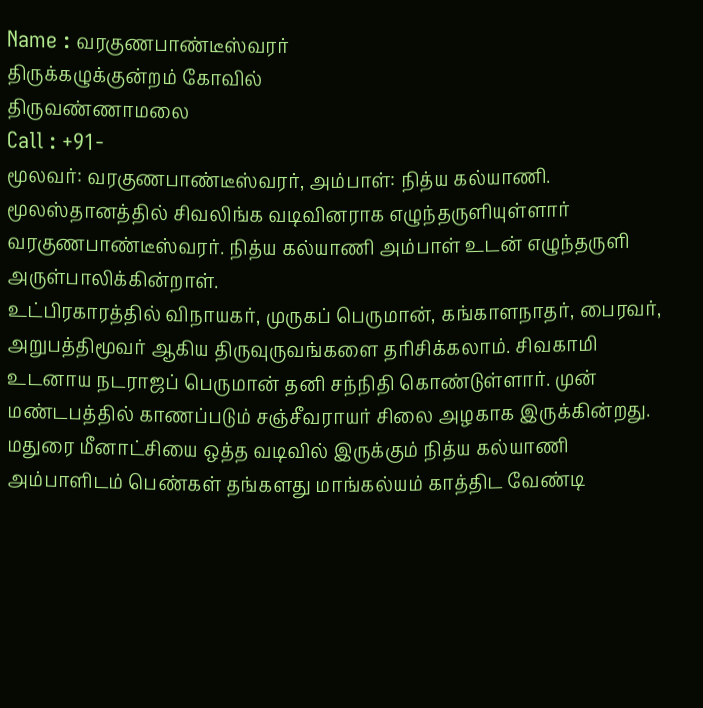Name : வரகுணபாண்டீஸ்வரர்
திருக்கழுக்குன்றம் கோவில்
திருவண்ணாமலை
Call : +91-
மூலவர்: வரகுணபாண்டீஸ்வரர், அம்பாள்: நித்ய கல்யாணி.
மூலஸ்தானத்தில் சிவலிங்க வடிவினராக எழுந்தருளியுள்ளார் வரகுணபாண்டீஸ்வரர். நித்ய கல்யாணி அம்பாள் உடன் எழுந்தருளி அருள்பாலிக்கின்றாள்.
உட்பிரகாரத்தில் விநாயகர், முருகப் பெருமான், கங்காளநாதர், பைரவர், அறுபத்திமூவர் ஆகிய திருவுருவங்களை தரிசிக்கலாம். சிவகாமி உடனாய நடராஜப் பெருமான் தனி சந்நிதி கொண்டுள்ளார். முன் மண்டபத்தில் காணப்படும் சஞ்சீவராயர் சிலை அழகாக இருக்கின்றது.
மதுரை மீனாட்சியை ஒத்த வடிவில் இருக்கும் நித்ய கல்யாணி அம்பாளிடம் பெண்கள் தங்களது மாங்கல்யம் காத்திட வேண்டி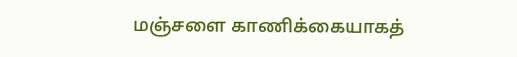மஞ்சளை காணிக்கையாகத்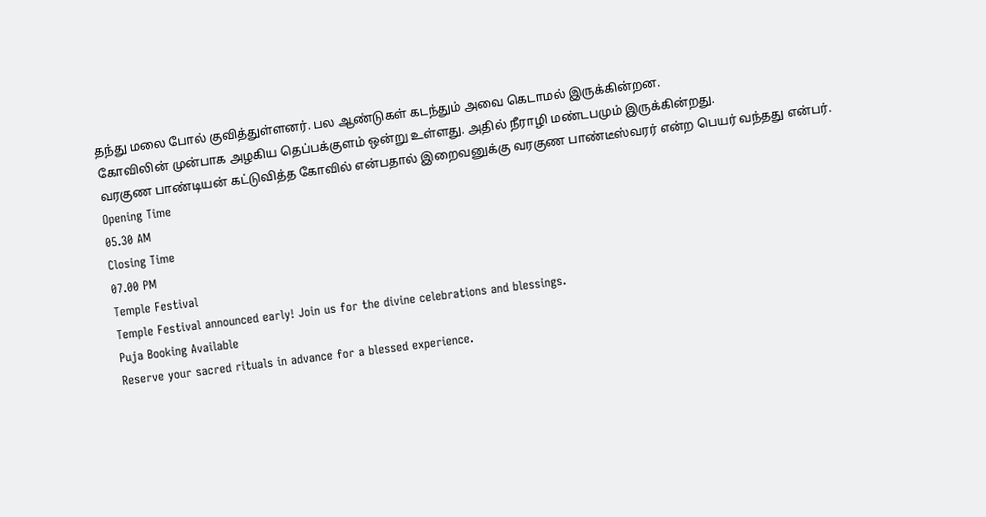தந்து மலை போல் குவித்துள்ளனர். பல ஆண்டுகள் கடந்தும் அவை கெடாமல் இருக்கின்றன.
கோவிலின் முன்பாக அழகிய தெப்பக்குளம் ஒன்று உள்ளது. அதில் நீராழி மண்டபமும் இருக்கின்றது.
வரகுண பாண்டியன் கட்டுவித்த கோவில் என்பதால் இறைவனுக்கு வரகுண பாண்டீஸ்வரர் என்ற பெயர் வந்தது என்பர்.
Opening Time
05.30 AM
Closing Time
07.00 PM
Temple Festival
Temple Festival announced early! Join us for the divine celebrations and blessings.
Puja Booking Available
Reserve your sacred rituals in advance for a blessed experience.